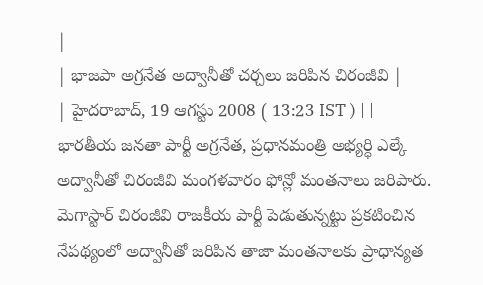|
| భాజపా అగ్రనేత అద్వానీతో చర్చలు జరిపిన చిరంజీవి |
| హైదరాబాద్, 19 ఆగస్టు 2008 ( 13:23 IST ) | |
భారతీయ జనతా పార్టీ అగ్రనేత, ప్రధానమంత్రి అభ్యర్ధి ఎల్కే అద్వానీతో చిరంజీవి మంగళవారం ఫోన్లో మంతనాలు జరిపారు. మెగాస్టార్ చిరంజీవి రాజకీయ పార్టీ పెడుతున్నట్టు ప్రకటించిన నేపథ్యంలో అద్వానీతో జరిపిన తాజా మంతనాలకు ప్రాధాన్యత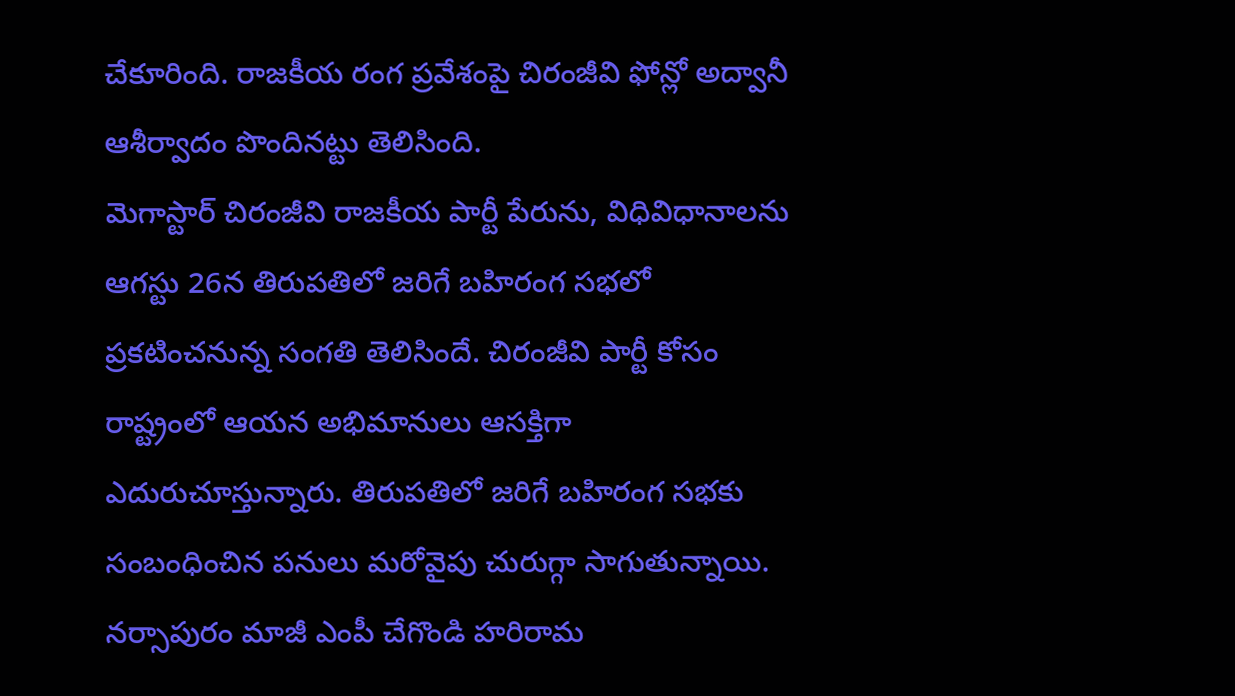చేకూరింది. రాజకీయ రంగ ప్రవేశంపై చిరంజీవి ఫోన్లో అద్వానీ ఆశీర్వాదం పొందినట్టు తెలిసింది.
మెగాస్టార్ చిరంజీవి రాజకీయ పార్టీ పేరును, విధివిధానాలను ఆగస్టు 26న తిరుపతిలో జరిగే బహిరంగ సభలో ప్రకటించనున్న సంగతి తెలిసిందే. చిరంజీవి పార్టీ కోసం రాష్ట్రంలో ఆయన అభిమానులు ఆసక్తిగా ఎదురుచూస్తున్నారు. తిరుపతిలో జరిగే బహిరంగ సభకు సంబంధించిన పనులు మరోవైపు చురుగ్గా సాగుతున్నాయి.
నర్సాపురం మాజీ ఎంపీ చేగొండి హరిరామ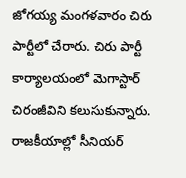జోగయ్య మంగళవారం చిరు పార్టీలో చేరారు. చిరు పార్టీ కార్యాలయంలో మెగాస్టార్ చిరంజీవిని కలుసుకున్నారు. రాజకీయాల్లో సీనియర్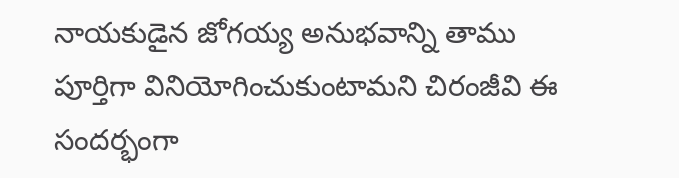నాయకుడైన జోగయ్య అనుభవాన్ని తాము పూర్తిగా వినియోగించుకుంటామని చిరంజీవి ఈ సందర్భంగా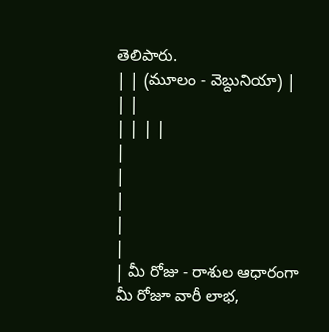తెలిపారు.
| | (మూలం - వెబ్దునియా) |
| |
| | | |
|
|
|
|
|
| మీ రోజు - రాశుల ఆధారంగా మీ రోజూ వారీ లాభ,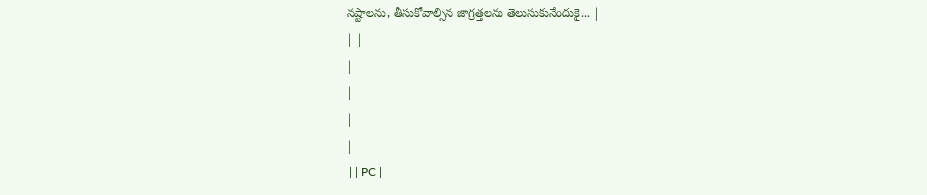నష్టాలను, తీసుకోవాల్సిన జాగ్రత్తలను తెలుసుకునేందుకై... |
| |
|
|
|
|
 | | PC |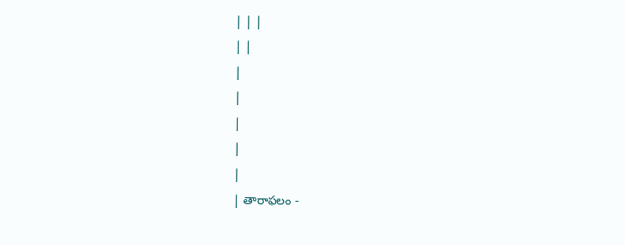| | |
| |
|
|
|
|
|
| తారాఫలం -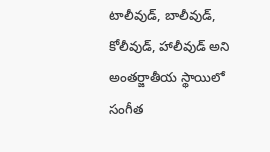టాలీవుడ్, బాలీవుడ్, కోలీవుడ్, హాలీవుడ్ అని అంతర్జాతీయ స్థాయిలో సంగీత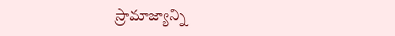స్రామాజ్యాన్ని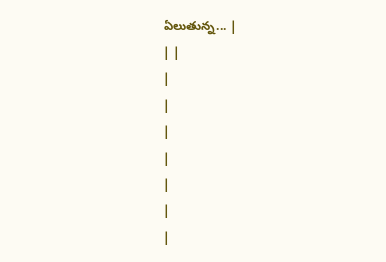ఏలుతున్న... |
| |
|
|
|
|
|
|
|